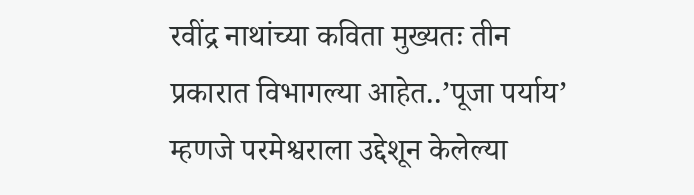रवींद्र नाथांच्या कविता मुख्यतः तीन प्रकारात विभागल्या आहेत..’पूजा पर्याय’ म्हणजे परमेश्वराला उद्देशून केलेल्या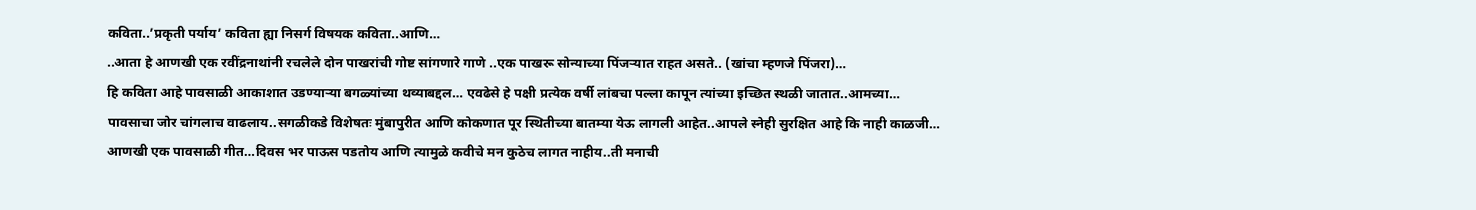कविता..’प्रकृती पर्याय’ कविता ह्या निसर्ग विषयक कविता..आणि…
..आता हे आणखी एक रवींद्रनाथांनी रचलेले दोन पाखरांची गोष्ट सांगणारे गाणे ..एक पाखरू सोन्याच्या पिंजऱ्यात राहत असते.. (खांचा म्हणजे पिंजरा)…
हि कविता आहे पावसाळी आकाशात उडण्याऱ्या बगळ्यांच्या थव्याबद्दल… एवढेसे हे पक्षी प्रत्येक वर्षी लांबचा पल्ला कापून त्यांच्या इच्छित स्थळी जातात..आमच्या…
पावसाचा जोर चांगलाच वाढलाय..सगळीकडे विशेषतः मुंबापुरीत आणि कोकणात पूर स्थितीच्या बातम्या येऊ लागली आहेत..आपले स्नेही सुरक्षित आहे कि नाही काळजी…
आणखी एक पावसाळी गीत…दिवस भर पाऊस पडतोय आणि त्यामुळे कवीचे मन कुठेच लागत नाहीय..ती मनाची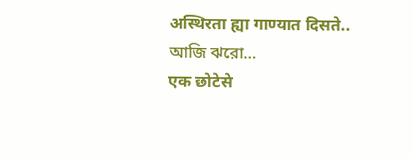अस्थिरता ह्या गाण्यात दिसते.. আজি ঝরো…
एक छोटेसे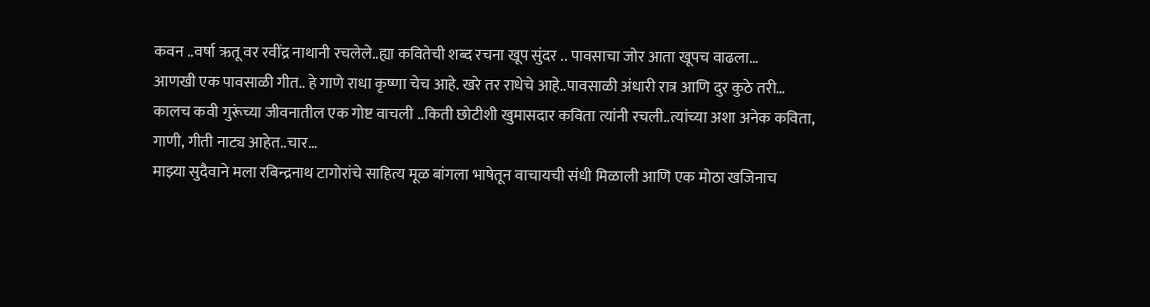कवन ..वर्षा ऋतू वर रवींद्र नाथानी रचलेले..ह्या कवितेची शब्द रचना खूप सुंदर .. पावसाचा जोर आता खूपच वाढला…
आणखी एक पावसाळी गीत.. हे गाणे राधा कृष्णा चेच आहे. खरे तर राधेचे आहे..पावसाळी अंधारी रात्र आणि दुर कुठे तरी…
कालच कवी गुरूंच्या जीवनातील एक गोष्ट वाचली ..किती छोटीशी खुमासदार कविता त्यांनी रचली..त्यांच्या अशा अनेक कविता, गाणी, गीती नाट्य आहेत..चार…
माझ्या सुदैवाने मला रबिन्द्रनाथ टागोरांचे साहित्य मूळ बांगला भाषेतून वाचायची संधी मिळाली आणि एक मोठा खजिनाच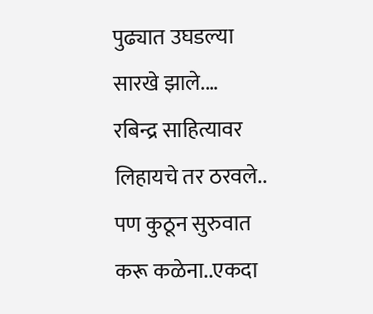पुढ्यात उघडल्या सारखे झाले.…
रबिन्द्र साहित्यावर लिहायचे तर ठरवले.. पण कुठून सुरुवात करू कळेना..एकदा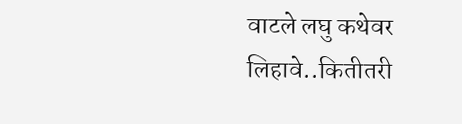वाटले लघु कथेवर लिहावे..कितीतरी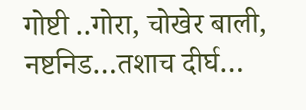गोष्टी ..गोरा, चोखेर बाली, नष्टनिड…तशाच दीर्घ…